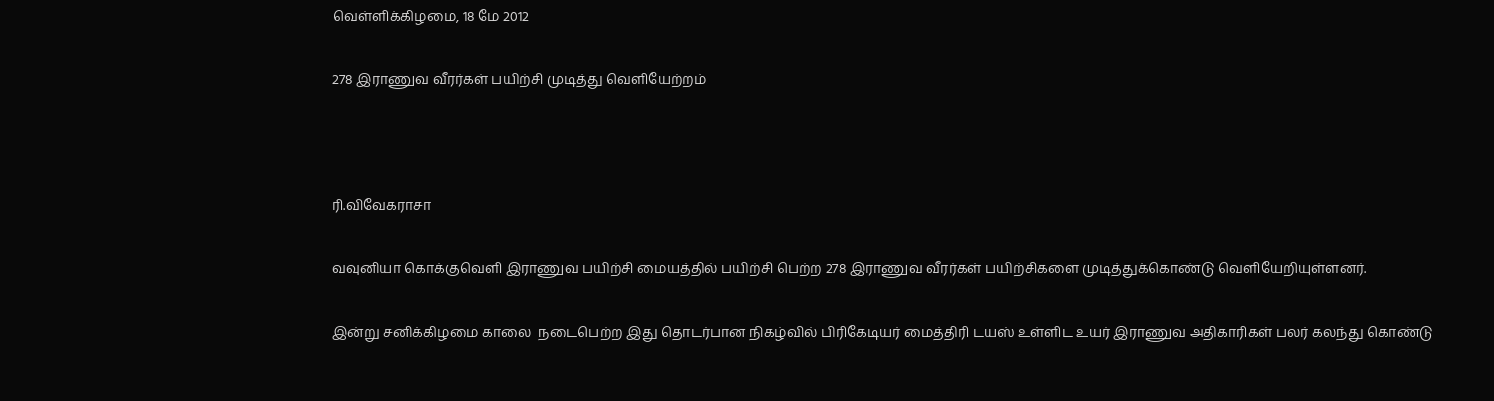வெள்ளிக்கிழமை, 18 மே 2012

278 இராணுவ வீரர்கள் பயிற்சி முடித்து வெளியேற்றம்



ரி.விவேகராசா

வவுனியா கொக்குவெளி இராணுவ பயிற்சி மையத்தில் பயிற்சி பெற்ற 278 இராணுவ வீரர்கள் பயிற்சிகளை முடித்துக்கொண்டு வெளியேறியுள்ளனர்.

இன்று சனிக்கிழமை காலை  நடைபெற்ற இது தொடர்பான நிகழ்வில் பிரிகேடியர் மைத்திரி டயஸ் உள்ளிட உயர் இராணுவ அதிகாரிகள் பலர் கலந்து கொண்டு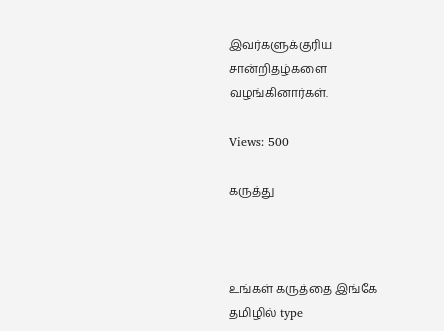இவர்களுக்குரிய சான்றிதழ்களை வழங்கினார்கள்.

Views: 500

கருத்து



உங்கள் கருத்தை இங்கே தமிழில் type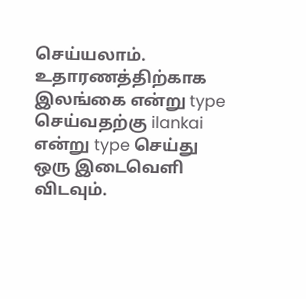செய்யலாம். உதாரணத்திற்காக இலங்கை என்று type செய்வதற்கு ilankai என்று type செய்து ஒரு இடைவெளி விடவும்.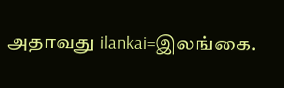அதாவது ilankai=இலங்கை.